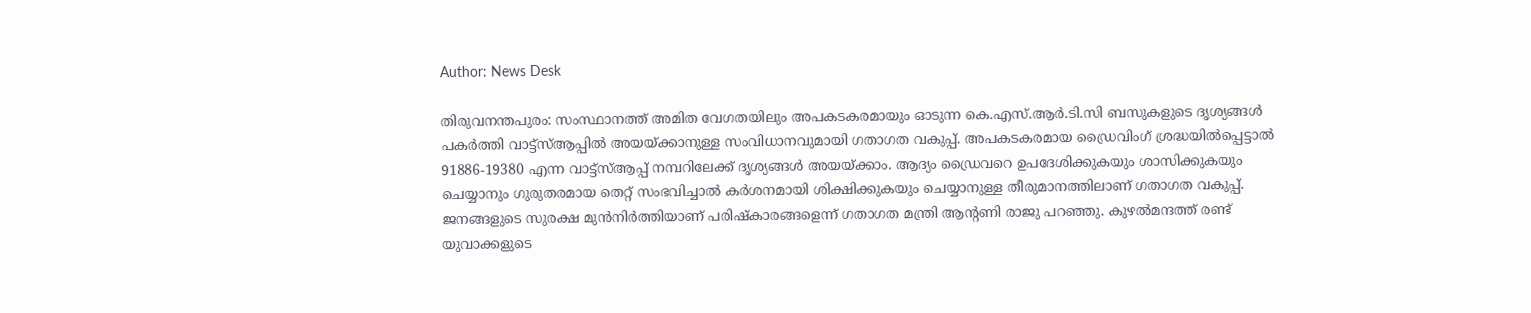Author: News Desk

തിരുവനന്തപുരം: സംസ്ഥാനത്ത് അമിത വേഗതയിലും അപകടകരമായും ഓടുന്ന കെ.എസ്.ആർ.ടി.സി ബസുകളുടെ ദൃശ്യങ്ങൾ പകർത്തി വാട്ട്സ്ആപ്പിൽ അയയ്ക്കാനുള്ള സംവിധാനവുമായി ഗതാഗത വകുപ്പ്. അപകടകരമായ ഡ്രൈവിംഗ് ശ്രദ്ധയിൽപ്പെട്ടാൽ 91886-19380 എന്ന വാട്ട്സ്ആപ്പ് നമ്പറിലേക്ക് ദൃശ്യങ്ങൾ അയയ്ക്കാം. ആദ്യം ഡ്രൈവറെ ഉപദേശിക്കുകയും ശാസിക്കുകയും ചെയ്യാനും ഗുരുതരമായ തെറ്റ് സംഭവിച്ചാൽ കർശനമായി ശിക്ഷിക്കുകയും ചെയ്യാനുള്ള തീരുമാനത്തിലാണ് ഗതാഗത വകുപ്പ്. ജനങ്ങളുടെ സുരക്ഷ മുൻനിർത്തിയാണ് പരിഷ്കാരങ്ങളെന്ന് ഗതാഗത മന്ത്രി ആന്‍റണി രാജു പറഞ്ഞു. കുഴൽമന്ദത്ത് രണ്ട് യുവാക്കളുടെ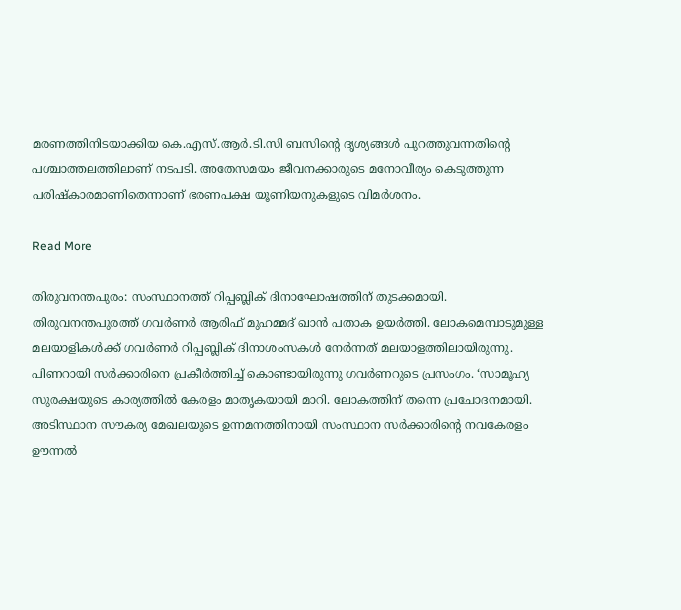മരണത്തിനിടയാക്കിയ കെ.എസ്.ആർ.ടി.സി ബസിന്‍റെ ദൃശ്യങ്ങൾ പുറത്തുവന്നതിന്‍റെ പശ്ചാത്തലത്തിലാണ് നടപടി. അതേസമയം ജീവനക്കാരുടെ മനോവീര്യം കെടുത്തുന്ന പരിഷ്കാരമാണിതെന്നാണ് ഭരണപക്ഷ യൂണിയനുകളുടെ വിമർശനം.

Read More

തിരുവനന്തപുരം: സംസ്ഥാനത്ത് റിപ്പബ്ലിക് ദിനാഘോഷത്തിന് തുടക്കമായി. തിരുവനന്തപുരത്ത് ഗവർണർ ആരിഫ് മുഹമ്മദ് ഖാൻ പതാക ഉയർത്തി. ലോകമെമ്പാടുമുള്ള മലയാളികൾക്ക് ഗവർണർ റിപ്പബ്ലിക് ദിനാശംസകൾ നേർന്നത് മലയാളത്തിലായിരുന്നു. പിണറായി സർക്കാരിനെ പ്രകീർത്തിച്ച് കൊണ്ടായിരുന്നു ഗവർണറുടെ പ്രസംഗം. ‘സാമൂഹ്യ സുരക്ഷയുടെ കാര്യത്തിൽ കേരളം മാതൃകയായി മാറി. ലോകത്തിന് തന്നെ പ്രചോദനമായി. അടിസ്ഥാന സൗകര്യ മേഖലയുടെ ഉന്നമനത്തിനായി സംസ്ഥാന സർക്കാരിൻ്റെ നവകേരളം ഊന്നൽ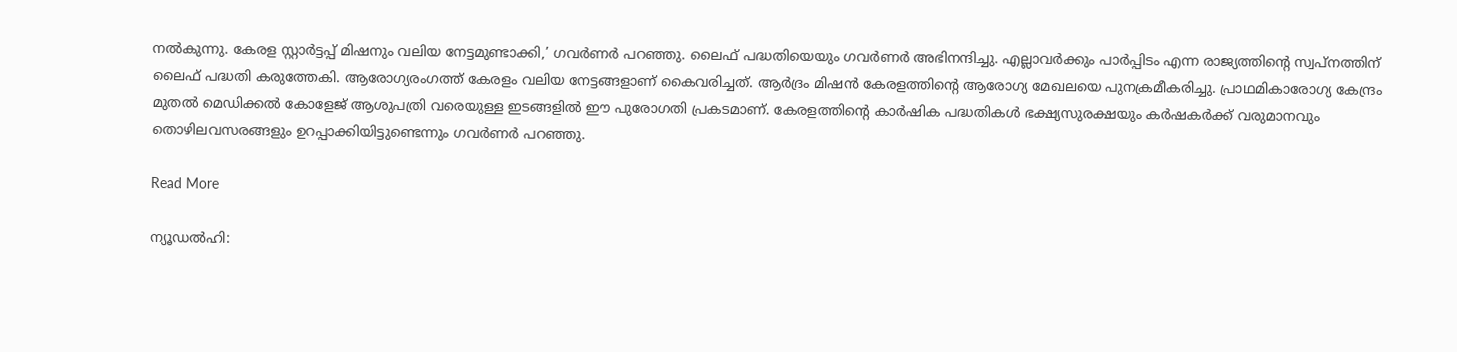നൽകുന്നു. കേരള സ്റ്റാർട്ടപ്പ് മിഷനും വലിയ നേട്ടമുണ്ടാക്കി,’ ഗവർണർ പറഞ്ഞു. ലൈഫ് പദ്ധതിയെയും ഗവർണർ അഭിനന്ദിച്ചു. എല്ലാവർക്കും പാർപ്പിടം എന്ന രാജ്യത്തിന്‍റെ സ്വപ്നത്തിന് ലൈഫ് പദ്ധതി കരുത്തേകി. ആരോഗ്യരംഗത്ത് കേരളം വലിയ നേട്ടങ്ങളാണ് കൈവരിച്ചത്. ആർദ്രം മിഷൻ കേരളത്തിന്‍റെ ആരോഗ്യ മേഖലയെ പുനക്രമീകരിച്ചു. പ്രാഥമികാരോഗ്യ കേന്ദ്രം മുതൽ മെഡിക്കൽ കോളേജ് ആശുപത്രി വരെയുള്ള ഇടങ്ങളിൽ ഈ പുരോഗതി പ്രകടമാണ്. കേരളത്തിന്‍റെ കാർഷിക പദ്ധതികൾ ഭക്ഷ്യസുരക്ഷയും കർഷകർക്ക് വരുമാനവും തൊഴിലവസരങ്ങളും ഉറപ്പാക്കിയിട്ടുണ്ടെന്നും ഗവർണർ പറഞ്ഞു.

Read More

ന്യൂഡല്‍ഹി: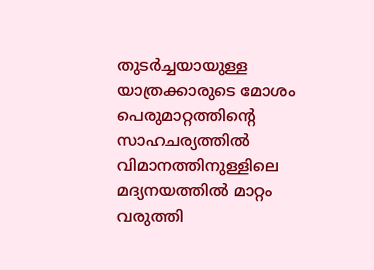തുടർച്ചയായുള്ള യാത്രക്കാരുടെ മോശം പെരുമാറ്റത്തിൻ്റെ സാഹചര്യത്തിൽ വിമാനത്തിനുള്ളിലെ മദ്യനയത്തിൽ മാറ്റം വരുത്തി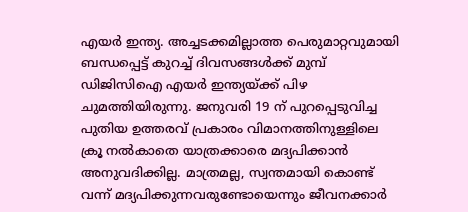എയർ ഇന്ത്യ. അച്ചടക്കമില്ലാത്ത പെരുമാറ്റവുമായി ബന്ധപ്പെട്ട് കുറച്ച് ദിവസങ്ങൾക്ക് മുമ്പ് ഡിജിസിഐ എയർ ഇന്ത്യയ്ക്ക് പിഴ ചുമത്തിയിരുന്നു. ജനുവരി 19 ന് പുറപ്പെടുവിച്ച പുതിയ ഉത്തരവ് പ്രകാരം വിമാനത്തിനുള്ളിലെ ക്രൂ നൽകാതെ യാത്രക്കാരെ മദ്യപിക്കാൻ അനുവദിക്കില്ല. മാത്രമല്ല, സ്വന്തമായി കൊണ്ട് വന്ന് മദ്യപിക്കുന്നവരുണ്ടോയെന്നും ജീവനക്കാർ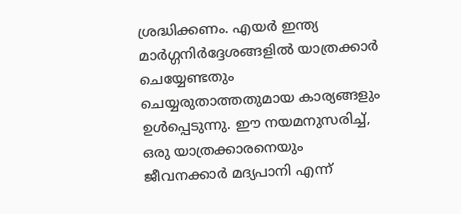ശ്രദ്ധിക്കണം. എയർ ഇന്ത്യ മാർഗ്ഗനിർദ്ദേശങ്ങളിൽ യാത്രക്കാർ ചെയ്യേണ്ടതും ചെയ്യരുതാത്തതുമായ കാര്യങ്ങളും ഉൾപ്പെടുന്നു. ഈ നയമനുസരിച്ച്, ഒരു യാത്രക്കാരനെയും ജീവനക്കാർ മദ്യപാനി എന്ന്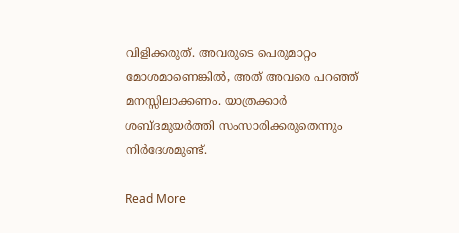വിളിക്കരുത്. അവരുടെ പെരുമാറ്റം മോശമാണെങ്കിൽ, അത് അവരെ പറഞ്ഞ് മനസ്സിലാക്കണം. യാത്രക്കാർ ശബ്ദമുയർത്തി സംസാരിക്കരുതെന്നും നിർദേശമുണ്ട്.

Read More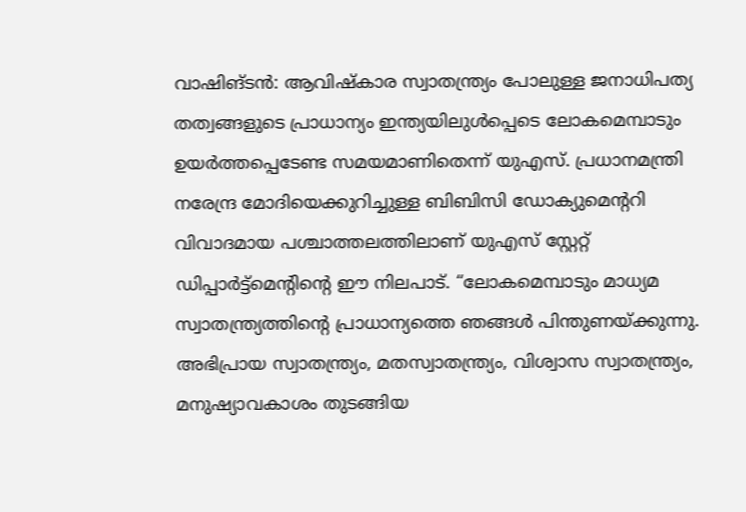വാഷിങ്ടൻ: ആവിഷ്കാര സ്വാതന്ത്ര്യം പോലുള്ള ജനാധിപത്യ തത്വങ്ങളുടെ പ്രാധാന്യം ഇന്ത്യയിലുൾപ്പെടെ ലോകമെമ്പാടും ഉയർത്തപ്പെടേണ്ട സമയമാണിതെന്ന് യുഎസ്. പ്രധാനമന്ത്രി നരേന്ദ്ര മോദിയെക്കുറിച്ചുള്ള ബിബിസി ഡോക്യുമെന്‍ററി വിവാദമായ പശ്ചാത്തലത്തിലാണ് യുഎസ് സ്റ്റേറ്റ് ഡിപ്പാർട്ട്മെന്‍റിന്‍റെ ഈ നിലപാട്. “ലോകമെമ്പാടും മാധ്യമ സ്വാതന്ത്ര്യത്തിന്‍റെ പ്രാധാന്യത്തെ ഞങ്ങൾ പിന്തുണയ്ക്കുന്നു. അഭിപ്രായ സ്വാതന്ത്ര്യം, മതസ്വാതന്ത്ര്യം, വിശ്വാസ സ്വാതന്ത്ര്യം, മനുഷ്യാവകാശം തുടങ്ങിയ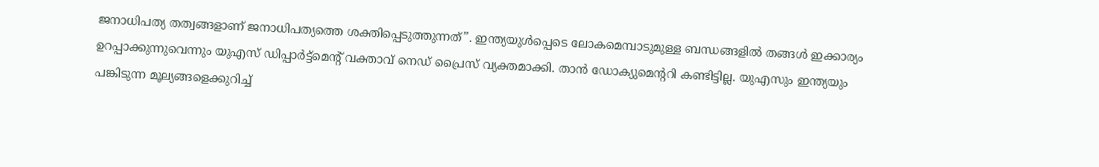ജനാധിപത്യ തത്വങ്ങളാണ് ജനാധിപത്യത്തെ ശക്തിപ്പെടുത്തുന്നത്”. ഇന്ത്യയുൾപ്പെടെ ലോകമെമ്പാടുമുള്ള ബന്ധങ്ങളിൽ തങ്ങൾ ഇക്കാര്യം ഉറപ്പാക്കുന്നുവെന്നും യുഎസ് ഡിപ്പാർട്ട്മെന്‍റ് വക്താവ് നെഡ് പ്രൈസ് വ്യക്തമാക്കി. താൻ ഡോക്യുമെന്‍ററി കണ്ടിട്ടില്ല. യുഎസും ഇന്ത്യയും പങ്കിടുന്ന മൂല്യങ്ങളെക്കുറിച്ച്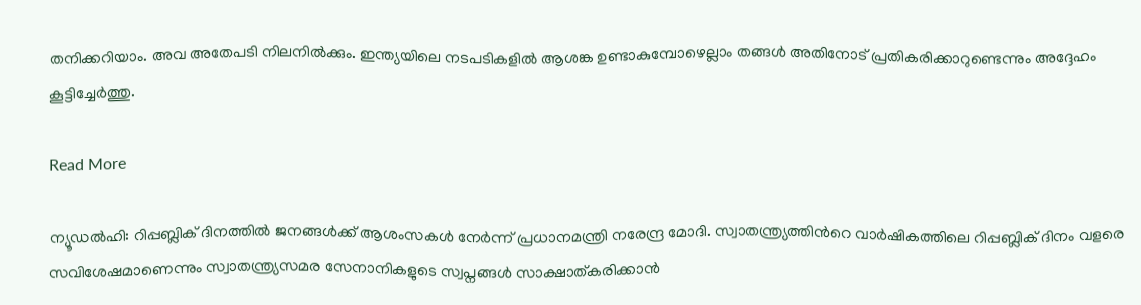തനിക്കറിയാം. അവ അതേപടി നിലനിൽക്കും. ഇന്ത്യയിലെ നടപടികളിൽ ആശങ്ക ഉണ്ടാകുമ്പോഴെല്ലാം തങ്ങൾ അതിനോട് പ്രതികരിക്കാറുണ്ടെന്നും അദ്ദേഹം കൂട്ടിച്ചേർത്തു.

Read More

ന്യൂഡൽഹി: റിപ്പബ്ലിക് ദിനത്തിൽ ജനങ്ങൾക്ക് ആശംസകൾ നേർന്ന് പ്രധാനമന്ത്രി നരേന്ദ്ര മോദി. സ്വാതന്ത്ര്യത്തിന്‍റെ വാർഷികത്തിലെ റിപ്പബ്ലിക് ദിനം വളരെ സവിശേഷമാണെന്നും സ്വാതന്ത്ര്യസമര സേനാനികളുടെ സ്വപ്നങ്ങൾ സാക്ഷാത്കരിക്കാൻ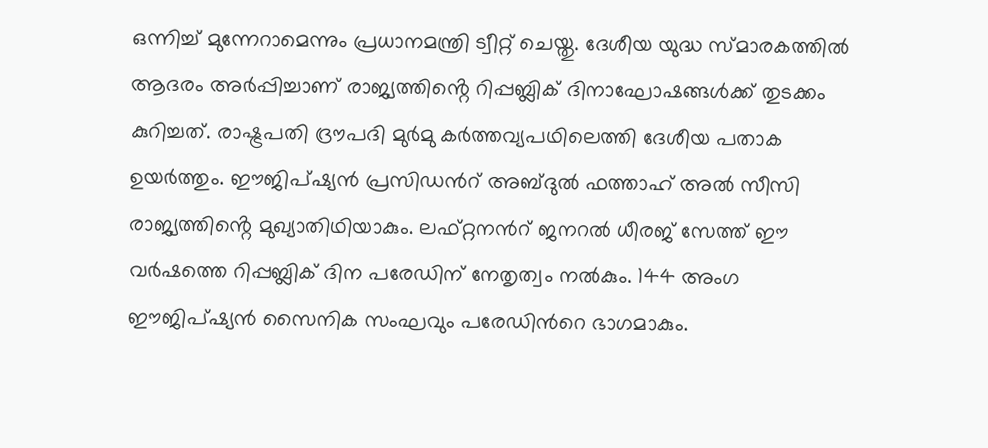ഒന്നിച്ച് മുന്നേറാമെന്നും പ്രധാനമന്ത്രി ട്വീറ്റ് ചെയ്തു. ദേശീയ യുദ്ധ സ്മാരകത്തില്‍ ആദരം അര്‍പ്പിച്ചാണ് രാജ്യത്തിൻ്റെ റിപ്പബ്ലിക് ദിനാഘോഷങ്ങള്‍ക്ക് തുടക്കം കുറിച്ചത്. രാഷ്ട്രപതി ദ്രൗപദി മുർമു കര്‍ത്തവ്യപഥിലെത്തി ദേശീയ പതാക ഉയർത്തും. ഈജിപ്ഷ്യൻ പ്രസിഡന്‍റ് അബ്ദുൽ ഫത്താഹ് അൽ സീസി രാജ്യത്തിൻ്റെ മുഖ്യാതിഥിയാകും. ലഫ്റ്റനന്‍റ് ജനറൽ ധീരജ് സേത്ത് ഈ വർഷത്തെ റിപ്പബ്ലിക് ദിന പരേഡിന് നേതൃത്വം നൽകും. 144 അംഗ ഈജിപ്ഷ്യൻ സൈനിക സംഘവും പരേഡിന്‍റെ ഭാഗമാകും.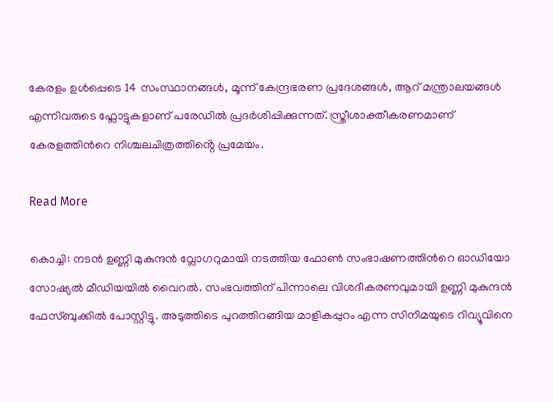കേരളം ഉൾപ്പെടെ 14 സംസ്ഥാനങ്ങൾ, മൂന്ന് കേന്ദ്രഭരണ പ്രദേശങ്ങൾ, ആറ് മന്ത്രാലയങ്ങൾ എന്നിവരുടെ ഫ്ലോട്ടുകളാണ് പരേഡിൽ പ്രദർശിപ്പിക്കുന്നത്. സ്ത്രീശാക്തീകരണമാണ് കേരളത്തിന്‍റെ നിശ്ചലചിത്രത്തിൻ്റെ പ്രമേയം.

Read More

കൊച്ചി: നടൻ ഉണ്ണി മുകുന്ദൻ വ്ലോഗറുമായി നടത്തിയ ഫോൺ സംഭാഷണത്തിന്‍റെ ഓഡിയോ സോഷ്യൽ മീഡിയയിൽ വൈറൽ. സംഭവത്തിന് പിന്നാലെ വിശദീകരണവുമായി ഉണ്ണി മുകുന്ദൻ ഫേസ്ബുക്കിൽ പോസ്റ്റിട്ടു. അടുത്തിടെ പുറത്തിറങ്ങിയ മാളികപ്പുറം എന്ന സിനിമയുടെ റിവ്യൂവിനെ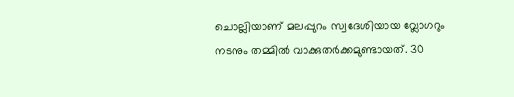ചൊല്ലിയാണ്‌ മലപ്പുറം സ്വദേശിയായ വ്ലോഗറും നടനും തമ്മിൽ വാക്കുതർക്കമുണ്ടായത്. 30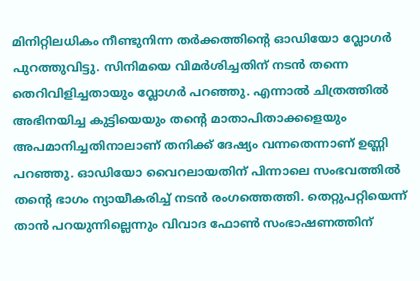മിനിറ്റിലധികം നീണ്ടുനിന്ന തർക്കത്തിന്‍റെ ഓഡിയോ വ്ലോഗർ പുറത്തുവിട്ടു. സിനിമയെ വിമർശിച്ചതിന് നടൻ തന്നെ തെറിവിളിച്ചതായും വ്ലോഗർ പറഞ്ഞു. എന്നാൽ ചിത്രത്തിൽ അഭിനയിച്ച കുട്ടിയെയും തന്റെ മാതാപിതാക്കളെയും അപമാനിച്ചതിനാലാണ് തനിക്ക് ദേഷ്യം വന്നതെന്നാണ് ഉണ്ണി പറഞ്ഞു. ഓഡിയോ വൈറലായതിന് പിന്നാലെ സംഭവത്തിൽ തന്‍റെ ഭാഗം ന്യായീകരിച്ച് നടൻ രംഗത്തെത്തി. തെറ്റുപറ്റിയെന്ന് താൻ പറയുന്നില്ലെന്നും വിവാദ ഫോൺ സംഭാഷണത്തിന്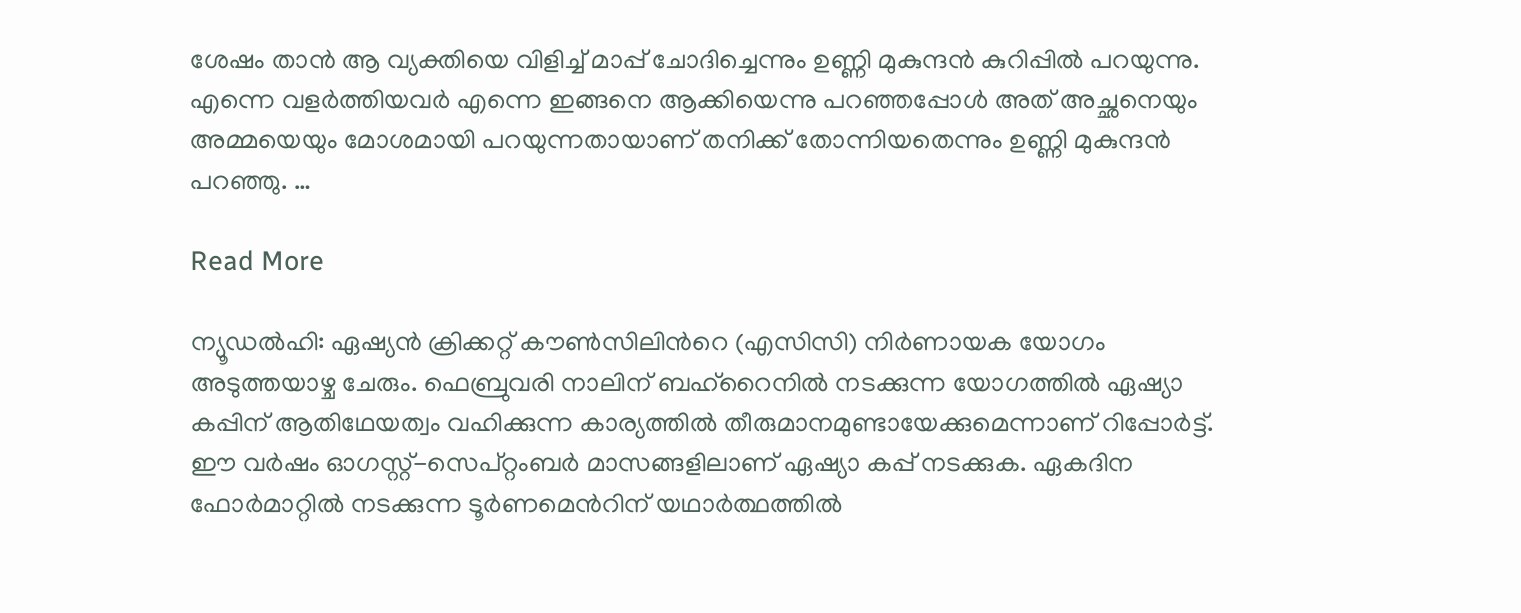ശേഷം താൻ ആ വ്യക്തിയെ വിളിച്ച് മാപ്പ് ചോദിച്ചെന്നും ഉണ്ണി മുകുന്ദൻ കുറിപ്പിൽ പറയുന്നു. എന്നെ വളർത്തിയവർ എന്നെ ഇങ്ങനെ ആക്കിയെന്നു പറഞ്ഞപ്പോൾ അത് അച്ഛനെയും അമ്മയെയും മോശമായി പറയുന്നതായാണ് തനിക്ക് തോന്നിയതെന്നും ഉണ്ണി മുകുന്ദൻ പറഞ്ഞു. …

Read More

ന്യൂഡല്‍ഹി: ഏഷ്യൻ ക്രിക്കറ്റ് കൗൺസിലിന്‍റെ (എസിസി) നിർണായക യോഗം അടുത്തയാഴ്ച ചേരും. ഫെബ്രുവരി നാലിന് ബഹ്റൈനിൽ നടക്കുന്ന യോഗത്തിൽ ഏഷ്യാ കപ്പിന് ആതിഥേയത്വം വഹിക്കുന്ന കാര്യത്തിൽ തീരുമാനമുണ്ടായേക്കുമെന്നാണ് റിപ്പോർട്ട്. ഈ വർഷം ഓഗസ്റ്റ്-സെപ്റ്റംബർ മാസങ്ങളിലാണ് ഏഷ്യാ കപ്പ് നടക്കുക. ഏകദിന ഫോർമാറ്റിൽ നടക്കുന്ന ടൂർണമെന്‍റിന് യഥാർത്ഥത്തിൽ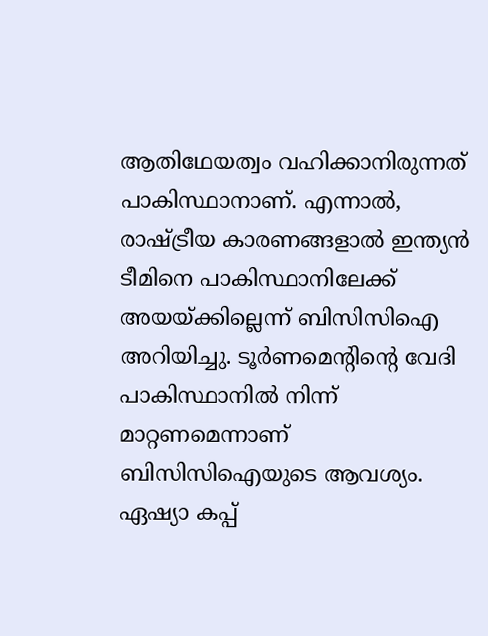ആതിഥേയത്വം വഹിക്കാനിരുന്നത് പാകിസ്ഥാനാണ്. എന്നാൽ, രാഷ്ട്രീയ കാരണങ്ങളാൽ ഇന്ത്യൻ ടീമിനെ പാകിസ്ഥാനിലേക്ക് അയയ്ക്കില്ലെന്ന് ബിസിസിഐ അറിയിച്ചു. ടൂർണമെന്‍റിന്‍റെ വേദി പാകിസ്ഥാനിൽ നിന്ന് മാറ്റണമെന്നാണ് ബിസിസിഐയുടെ ആവശ്യം. ഏഷ്യാ കപ്പ്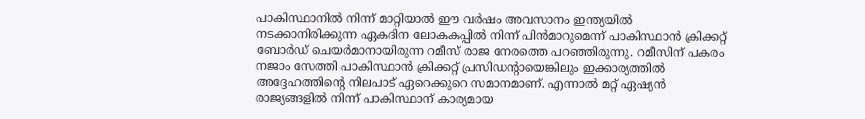പാകിസ്ഥാനിൽ നിന്ന് മാറ്റിയാൽ ഈ വർഷം അവസാനം ഇന്ത്യയിൽ നടക്കാനിരിക്കുന്ന ഏകദിന ലോകകപ്പിൽ നിന്ന് പിൻമാറുമെന്ന് പാകിസ്ഥാൻ ക്രിക്കറ്റ് ബോർഡ് ചെയർമാനായിരുന്ന റമീസ് രാജ നേരത്തെ പറഞ്ഞിരുന്നു. റമീസിന് പകരം നജാം സേത്തി പാകിസ്ഥാൻ ക്രിക്കറ്റ് പ്രസിഡന്‍റായെങ്കിലും ഇക്കാര്യത്തിൽ അദ്ദേഹത്തിന്‍റെ നിലപാട് ഏറെക്കുറെ സമാനമാണ്. എന്നാൽ മറ്റ് ഏഷ്യൻ രാജ്യങ്ങളിൽ നിന്ന് പാകിസ്ഥാന് കാര്യമായ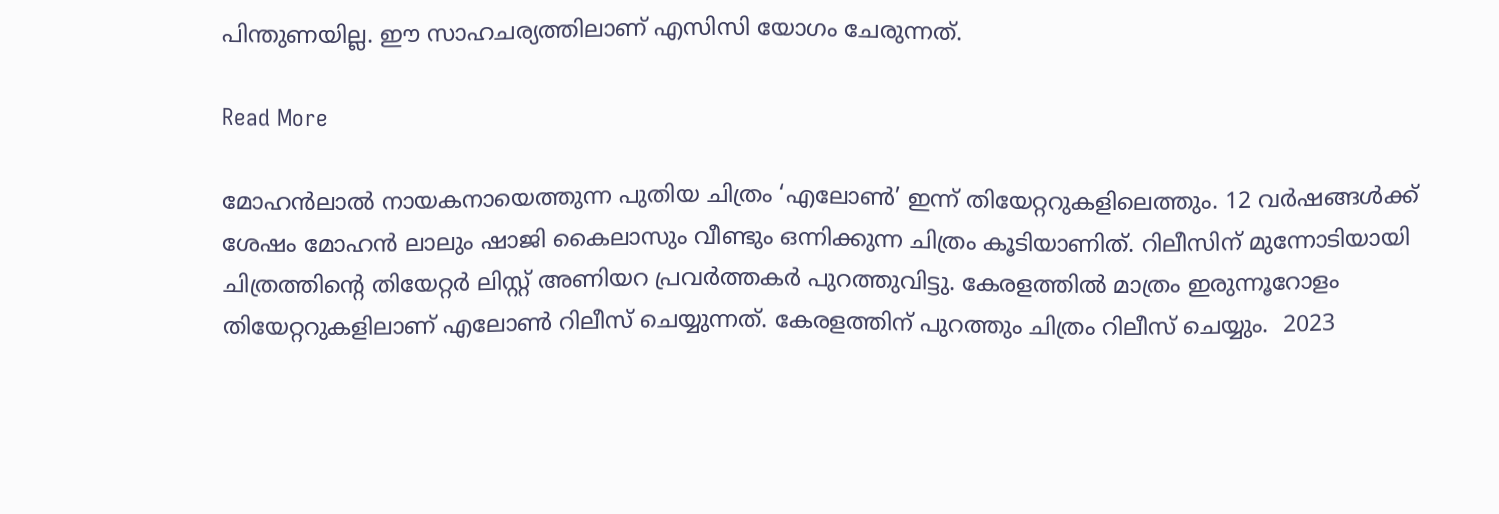പിന്തുണയില്ല. ഈ സാഹചര്യത്തിലാണ് എസിസി യോഗം ചേരുന്നത്.

Read More

മോഹൻലാൽ നായകനായെത്തുന്ന പുതിയ ചിത്രം ‘എലോൺ’ ഇന്ന് തിയേറ്ററുകളിലെത്തും. 12 വർഷങ്ങൾക്ക് ശേഷം മോഹൻ ലാലും ഷാജി കൈലാസും വീണ്ടും ഒന്നിക്കുന്ന ചിത്രം കൂടിയാണിത്. റിലീസിന് മുന്നോടിയായി ചിത്രത്തിന്‍റെ തിയേറ്റർ ലിസ്റ്റ് അണിയറ പ്രവർത്തകർ പുറത്തുവിട്ടു. കേരളത്തിൽ മാത്രം ഇരുന്നൂറോളം തിയേറ്ററുകളിലാണ് എലോൺ റിലീസ് ചെയ്യുന്നത്. കേരളത്തിന് പുറത്തും ചിത്രം റിലീസ് ചെയ്യും.  2023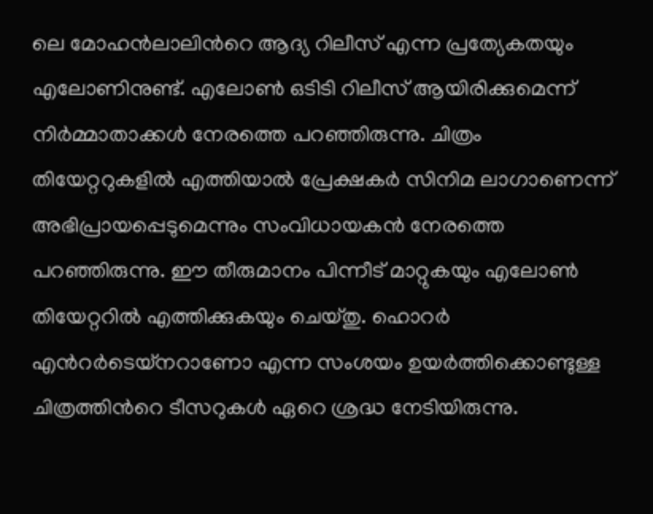ലെ മോഹൻലാലിന്‍റെ ആദ്യ റിലീസ് എന്ന പ്രത്യേകതയും എലോണിനുണ്ട്. എലോൺ ഒടിടി റിലീസ് ആയിരിക്കുമെന്ന് നിർമ്മാതാക്കൾ നേരത്തെ പറഞ്ഞിരുന്നു. ചിത്രം തിയേറ്ററുകളിൽ എത്തിയാൽ പ്രേക്ഷകർ സിനിമ ലാഗാണെന്ന് അഭിപ്രായപ്പെടുമെന്നും സംവിധായകൻ നേരത്തെ പറഞ്ഞിരുന്നു. ഈ തീരുമാനം പിന്നീട് മാറ്റുകയും എലോൺ തിയേറ്ററിൽ എത്തിക്കുകയും ചെയ്തു. ഹൊറർ എന്‍റർടെയ്നറാണോ എന്ന സംശയം ഉയർത്തിക്കൊണ്ടുള്ള ചിത്രത്തിന്‍റെ ടീസറുകൾ ഏറെ ശ്രദ്ധ നേടിയിരുന്നു.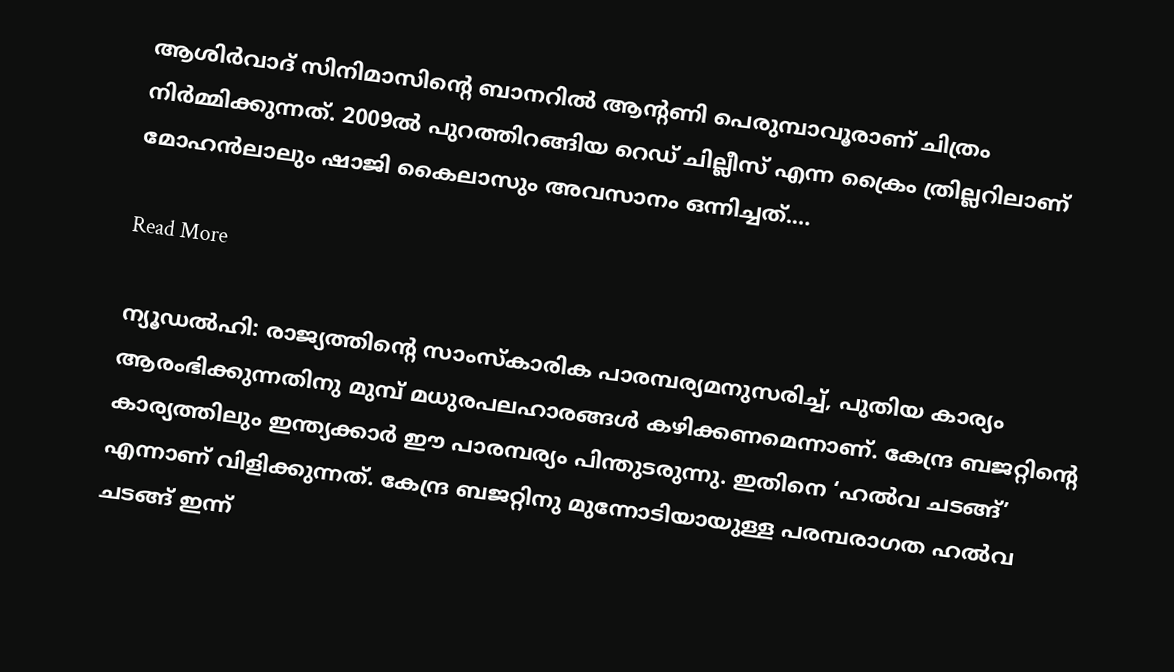ആശിർവാദ് സിനിമാസിന്‍റെ ബാനറിൽ ആന്‍റണി പെരുമ്പാവൂരാണ് ചിത്രം നിർമ്മിക്കുന്നത്. 2009ൽ പുറത്തിറങ്ങിയ റെഡ് ചില്ലീസ് എന്ന ക്രൈം ത്രില്ലറിലാണ് മോഹൻലാലും ഷാജി കൈലാസും അവസാനം ഒന്നിച്ചത്.…

Read More

ന്യൂഡല്‍ഹി: രാജ്യത്തിന്‍റെ സാംസ്കാരിക പാരമ്പര്യമനുസരിച്ച്, പുതിയ കാര്യം ആരംഭിക്കുന്നതിനു മുമ്പ് മധുരപലഹാരങ്ങൾ കഴിക്കണമെന്നാണ്. കേന്ദ്ര ബജറ്റിന്‍റെ കാര്യത്തിലും ഇന്ത്യക്കാർ ഈ പാരമ്പര്യം പിന്തുടരുന്നു. ഇതിനെ ‘ഹൽവ ചടങ്ങ്’ എന്നാണ് വിളിക്കുന്നത്. കേന്ദ്ര ബജറ്റിനു മുന്നോടിയായുള്ള പരമ്പരാഗത ഹൽവ ചടങ്ങ് ഇന്ന്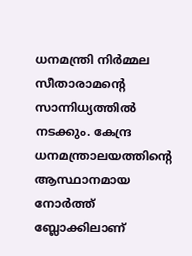ധനമന്ത്രി നിർമ്മല സീതാരാമന്‍റെ സാന്നിധ്യത്തിൽ നടക്കും. കേന്ദ്ര ധനമന്ത്രാലയത്തിന്‍റെ ആസ്ഥാനമായ നോർത്ത് ബ്ലോക്കിലാണ്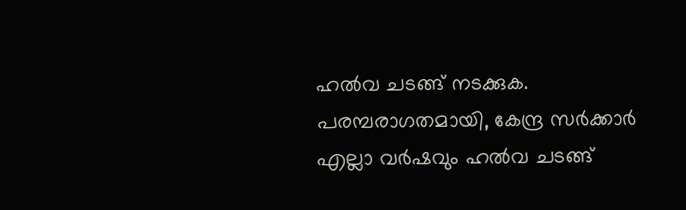ഹൽവ ചടങ്ങ് നടക്കുക. പരമ്പരാഗതമായി, കേന്ദ്ര സർക്കാർ എല്ലാ വർഷവും ഹൽവ ചടങ്ങ്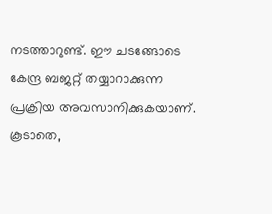നടത്താറുണ്ട്. ഈ ചടങ്ങോടെ കേന്ദ്ര ബജറ്റ് തയ്യാറാക്കുന്ന പ്രക്രിയ അവസാനിക്കുകയാണ്. കൂടാതെ,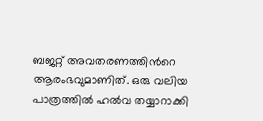ബജറ്റ് അവതരണത്തിന്‍റെ ആരംഭവുമാണിത്. ഒരു വലിയ പാത്രത്തിൽ ഹൽവ തയ്യാറാക്കി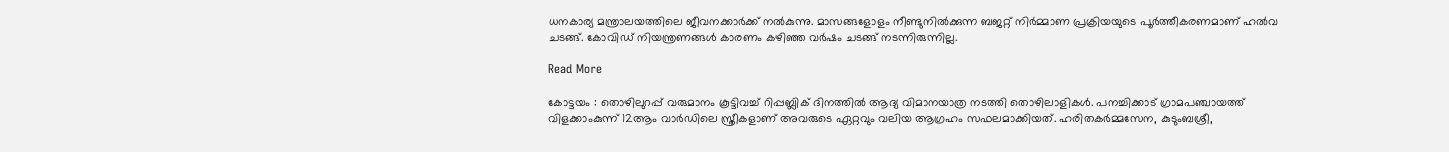ധനകാര്യ മന്ത്രാലയത്തിലെ ജീവനക്കാർക്ക് നൽകുന്നു. മാസങ്ങളോളം നീണ്ടുനിൽക്കുന്ന ബജറ്റ് നിർമ്മാണ പ്രക്രിയയുടെ പൂർത്തീകരണമാണ് ഹൽവ ചടങ്ങ്. കോവിഡ് നിയന്ത്രണങ്ങൾ കാരണം കഴിഞ്ഞ വർഷം ചടങ്ങ് നടന്നിരുന്നില്ല.

Read More

കോട്ടയം : തൊഴിലുറപ്പ് വരുമാനം കൂട്ടിവച്ച് റിപ്പബ്ലിക് ദിനത്തിൽ ആദ്യ വിമാനയാത്ര നടത്തി തൊഴിലാളികൾ. പനച്ചിക്കാട് ഗ്രാമപഞ്ചായത്ത് വിളക്കാംകുന്ന് 12ആം വാർഡിലെ സ്ത്രീകളാണ് അവരുടെ ഏറ്റവും വലിയ ആഗ്രഹം സഫലമാക്കിയത്. ഹരിതകർമ്മസേന, കുടുംബശ്രീ,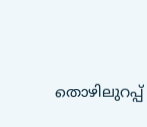തൊഴിലുറപ്പ്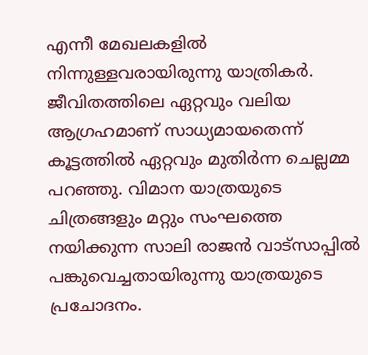എന്നീ മേഖലകളിൽ നിന്നുള്ളവരായിരുന്നു യാത്രികർ. ജീവിതത്തിലെ ഏറ്റവും വലിയ ആഗ്രഹമാണ് സാധ്യമായതെന്ന് കൂട്ടത്തിൽ ഏറ്റവും മുതിർന്ന ചെല്ലമ്മ പറഞ്ഞു. വിമാന യാത്രയുടെ ചിത്രങ്ങളും മറ്റും സംഘത്തെ നയിക്കുന്ന സാലി രാജൻ വാട്സാപ്പിൽ പങ്കുവെച്ചതായിരുന്നു യാത്രയുടെ പ്രചോദനം.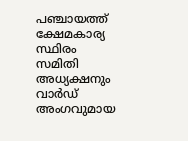പഞ്ചായത്ത്‌ ക്ഷേമകാര്യ സ്ഥിരം സമിതി അധ്യക്ഷനും വാർഡ് അംഗവുമായ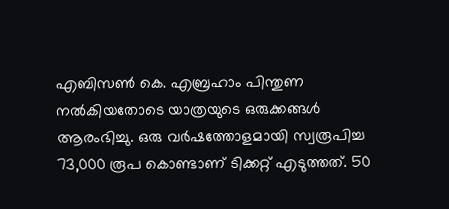എബിസൺ കെ. എബ്രഹാം പിന്തുണ നൽകിയതോടെ യാത്രയുടെ ഒരുക്കങ്ങൾ ആരംഭിച്ചു. ഒരു വർഷത്തോളമായി സ്വരൂപിച്ച 73,000 രൂപ കൊണ്ടാണ് ടിക്കറ്റ് എടുത്തത്. 50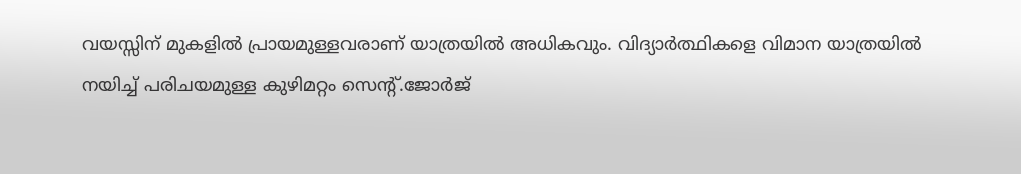വയസ്സിന് മുകളിൽ പ്രായമുള്ളവരാണ് യാത്രയിൽ അധികവും. വിദ്യാർത്ഥികളെ വിമാന യാത്രയിൽ നയിച്ച് പരിചയമുള്ള കുഴിമറ്റം സെന്റ്.ജോർജ്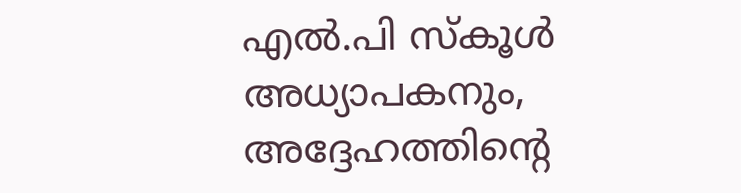എൽ.പി സ്കൂൾ അധ്യാപകനും, അദ്ദേഹത്തിന്റെ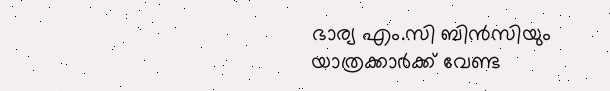ഭാര്യ എം.സി ബിൻസിയും യാത്രക്കാർക്ക് വേണ്ട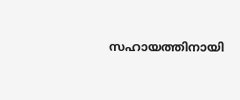സഹായത്തിനായി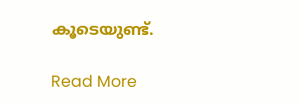കൂടെയുണ്ട്.

Read More